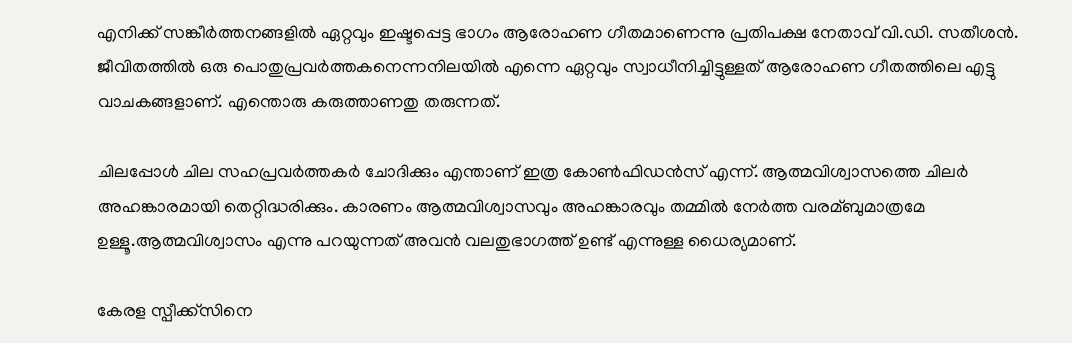എനിക്ക് സങ്കീര്‍ത്തനങ്ങളില്‍ ഏറ്റവും ഇഷ്ടപ്പെട്ട ഭാഗം ആരോഹണ ഗീതമാണെന്നു പ്രതിപക്ഷ നേതാവ് വി.ഡി. സതീശന്‍. ജീവിതത്തില്‍ ഒരു പൊതുപ്രവര്‍ത്തകനെന്നനിലയില്‍ എന്നെ ഏറ്റവും സ്വാധീനിച്ചിട്ടുള്ളത് ആരോഹണ ഗീതത്തിലെ എട്ടു വാചകങ്ങളാണ്. എന്തൊരു കരുത്താണതു തരുന്നത്.

ചിലപ്പോള്‍ ചില സഹപ്രവര്‍ത്തകര്‍ ചോദിക്കും എന്താണ് ഇത്ര കോണ്‍ഫിഡന്‍സ് എന്ന്. ആത്മവിശ്വാസത്തെ ചിലര്‍ അഹങ്കാരമായി തെറ്റിദ്ധരിക്കും. കാരണം ആത്മവിശ്വാസവും അഹങ്കാരവും തമ്മില്‍ നേര്‍ത്ത വരമ്ബുമാത്രമേ ഉള്ളൂ.ആത്മവിശ്വാസം എന്നു പറയുന്നത് അവന്‍ വലതുഭാഗത്ത് ഉണ്ട് എന്നുള്ള ധൈര്യമാണ്.

കേരള സ്പീക്ക്സിനെ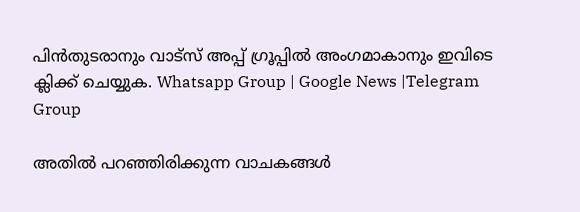പിൻതുടരാനും വാട്സ് അപ്പ് ഗ്രൂപ്പിൽ അംഗമാകാനും ഇവിടെ ക്ലിക്ക് ചെയ്യുക. Whatsapp Group | Google News |Telegram Group

അതില്‍ പറഞ്ഞിരിക്കുന്ന വാചകങ്ങള്‍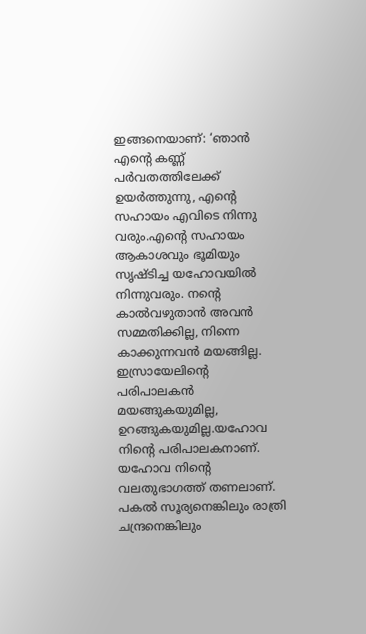ഇങ്ങനെയാണ്: ‘ഞാന്‍ എന്റെ കണ്ണ് പര്‍വതത്തിലേക്ക് ഉയര്‍ത്തുന്നു, എന്റെ സഹായം എവിടെ നിന്നു വരും.എന്റെ സഹായം ആകാശവും ഭൂമിയും സൃഷ്ടിച്ച യഹോവയില്‍ നിന്നുവരും. നന്റെ കാല്‍വഴുതാന്‍ അവന്‍ സമ്മതിക്കില്ല, നിന്നെ കാക്കുന്നവന്‍ മയങ്ങില്ല. ഇസ്രായേലിന്റെ പരിപാലകന്‍ മയങ്ങുകയുമില്ല, ഉറങ്ങുകയുമില്ല.യഹോവ നിന്റെ പരിപാലകനാണ്. യഹോവ നിന്റെ വലതുഭാഗത്ത് തണലാണ്. പകല്‍ സൂര്യനെങ്കിലും രാത്രി ചന്ദ്രനെങ്കിലും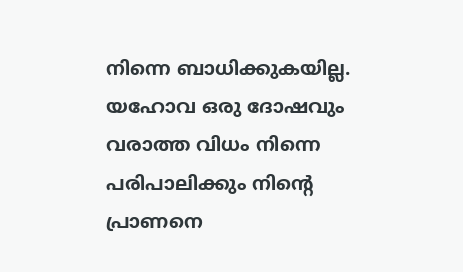നിന്നെ ബാധിക്കുകയില്ല. യഹോവ ഒരു ദോഷവും വരാത്ത വിധം നിന്നെ പരിപാലിക്കും നിന്റെ പ്രാണനെ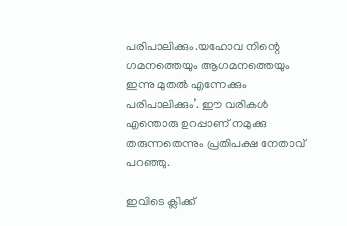പരിപാലിക്കും.യഹോവ നിന്റെ ഗമനത്തെയും ആഗമനത്തെയും ഇന്നു മുതല്‍ എന്നേക്കും പരിപാലിക്കും’. ഈ വരികള്‍ എന്തൊരു ഉറപ്പാണ് നമുക്കു തരുന്നതെന്നും പ്രതിപക്ഷ നേതാവ് പറഞ്ഞു.

ഇവിടെ ക്ലിക്ക്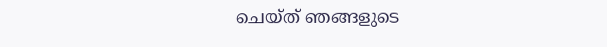ചെയ്ത് ഞങ്ങളുടെ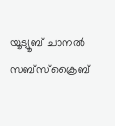യൂട്യൂബ് ചാനൽ സബ്സ്ക്രൈബ്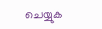ചെയ്യുക